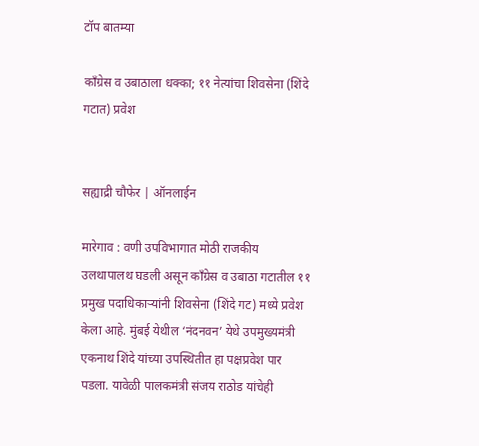टॉप बातम्या

काँग्रेस व उबाठाला धक्का; ११ नेत्यांचा शिवसेना (शिंदे गटात) प्रवेश


सह्याद्री चौफेर | ऑनलाईन

मारेगाव : वणी उपविभागात मोठी राजकीय उलथापालथ घडली असून काँग्रेस व उबाठा गटातील ११ प्रमुख पदाधिकाऱ्यांनी शिवसेना (शिंदे गट) मध्ये प्रवेश केला आहे. मुंबई येथील ‘नंदनवन’ येथे उपमुख्यमंत्री एकनाथ शिंदे यांच्या उपस्थितीत हा पक्षप्रवेश पार पडला. यावेळी पालकमंत्री संजय राठोड यांचेही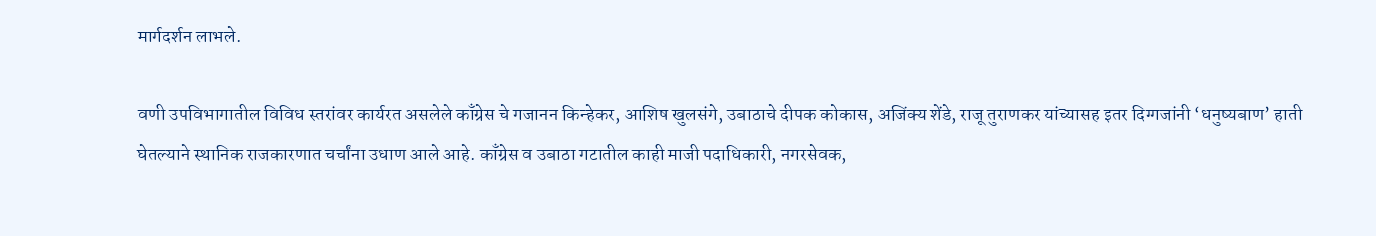मार्गदर्शन लाभले.

वणी उपविभागातील विविध स्तरांवर कार्यरत असलेले काँग्रेस चे गजानन किन्हेकर, आशिष खुलसंगे, उबाठाचे दीपक कोकास, अजिंक्य शेंडे, राजू तुराणकर यांच्यासह इतर दिग्गजांनी ‘धनुष्यबाण’ हाती घेतल्याने स्थानिक राजकारणात चर्चांना उधाण आले आहे. काँग्रेस व उबाठा गटातील काही माजी पदाधिकारी, नगरसेवक,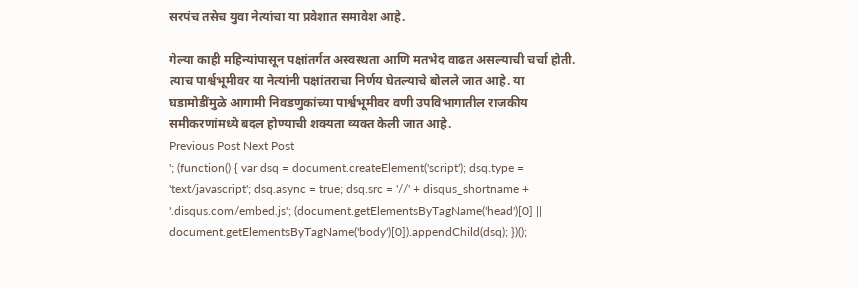सरपंच तसेच युवा नेत्यांचा या प्रवेशात समावेश आहे.

गेल्या काही महिन्यांपासून पक्षांतर्गत अस्वस्थता आणि मतभेद वाढत असल्याची चर्चा होती. त्याच पार्श्वभूमीवर या नेत्यांनी पक्षांतराचा निर्णय घेतल्याचे बोलले जात आहे. या घडामोडींमुळे आगामी निवडणुकांच्या पार्श्वभूमीवर वणी उपविभागातील राजकीय समीकरणांमध्ये बदल होण्याची शक्यता व्यक्त केली जात आहे.
Previous Post Next Post
'; (function() { var dsq = document.createElement('script'); dsq.type = 'text/javascript'; dsq.async = true; dsq.src = '//' + disqus_shortname + '.disqus.com/embed.js'; (document.getElementsByTagName('head')[0] || document.getElementsByTagName('body')[0]).appendChild(dsq); })();